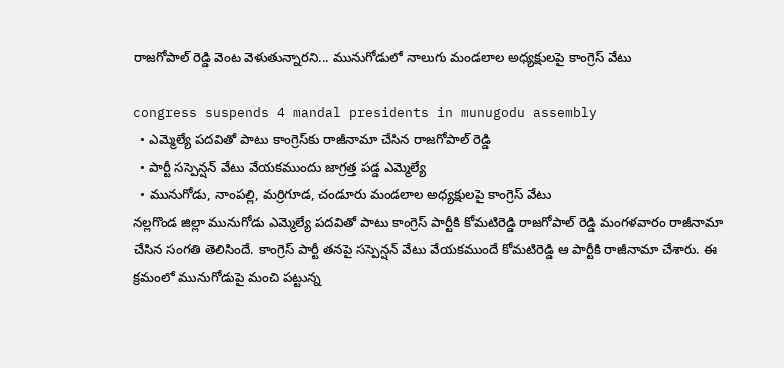రాజ‌గోపాల్ రెడ్డి వెంట వెళుతున్నార‌ని... మునుగోడులో నాలుగు మండ‌లాల అధ్య‌క్షుల‌పై కాంగ్రెస్ వేటు

congress suspends 4 mandal presidents in munugodu assembly
  • ఎమ్మెల్యే ప‌ద‌వితో పాటు కాంగ్రెస్‌కు రాజీనామా చేసిన రాజ‌గోపాల్ రెడ్డి
  • పార్టీ స‌స్పెన్ష‌న్ వేటు వేయ‌క‌ముందు జాగ్ర‌త్త ప‌డ్డ ఎమ్మెల్యే
  • మునుగోడు, నాంప‌ల్లి, మ‌ర్రిగూడ‌, చండూరు మండ‌లాల అధ్య‌క్షుల‌పై కాంగ్రెస్ వేటు
న‌ల్ల‌గొండ జిల్లా మునుగోడు ఎమ్మెల్యే ప‌ద‌వితో పాటు కాంగ్రెస్ పార్టీకి కోమ‌టిరెడ్డి రాజ‌గోపాల్ రెడ్డి మంగ‌ళ‌వారం రాజీనామా చేసిన సంగ‌తి తెలిసిందే. కాంగ్రెస్ పార్టీ త‌న‌పై స‌స్పెన్ష‌న్ వేటు వేయ‌క‌ముందే కోమ‌టిరెడ్డి ఆ పార్టీకి రాజీనామా చేశారు. ఈ క్ర‌మంలో మునుగోడుపై మంచి ప‌ట్టున్న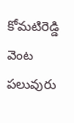కోమ‌టిరెడ్డి వెంట ప‌లువురు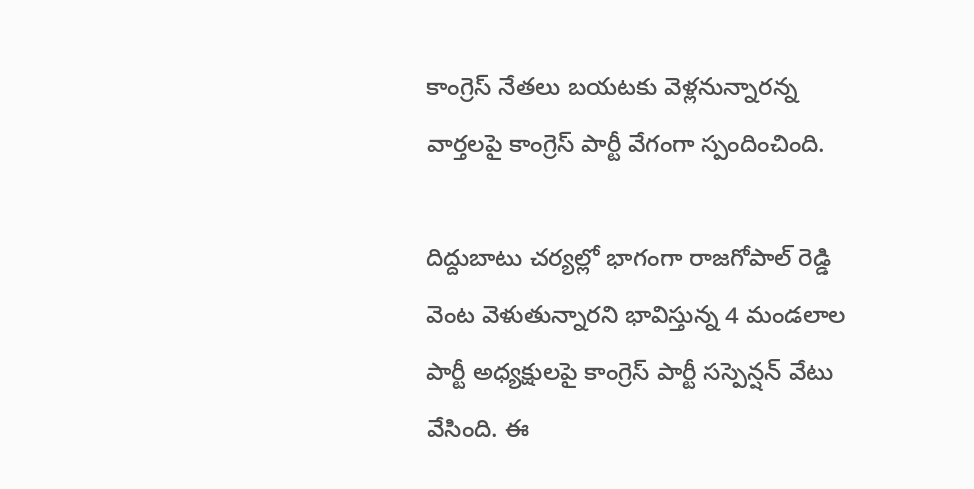కాంగ్రెస్ నేత‌లు బ‌య‌ట‌కు వెళ్ల‌నున్నార‌న్న వార్త‌ల‌పై కాంగ్రెస్ పార్టీ వేగంగా స్పందించింది.

దిద్దుబాటు చ‌ర్య‌ల్లో భాగంగా రాజ‌గోపాల్ రెడ్డి వెంట వెళుతున్నార‌ని భావిస్తున్న 4 మండ‌లాల పార్టీ అధ్య‌క్షుల‌పై కాంగ్రెస్ పార్టీ సస్పెన్ష‌న్ వేటు వేసింది. ఈ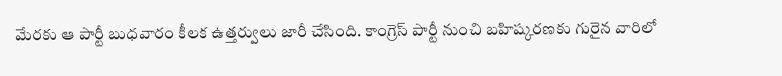మేర‌కు ఆ పార్టీ బుధ‌వారం కీల‌క ఉత్త‌ర్వులు జారీ చేసింది. కాంగ్రెస్ పార్టీ నుంచి బ‌హిష్క‌ర‌ణ‌కు గురైన వారిలో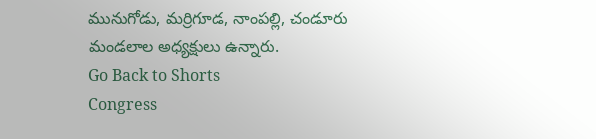మునుగోడు, మ‌ర్రిగూడ‌, నాంప‌ల్లి, చండూరు మండ‌లాల అధ్య‌క్షులు ఉన్నారు.
Go Back to Shorts
Congress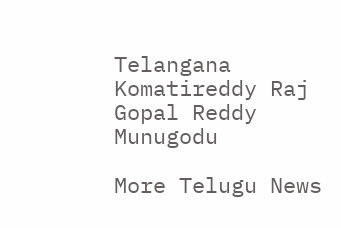Telangana
Komatireddy Raj Gopal Reddy
Munugodu

More Telugu News